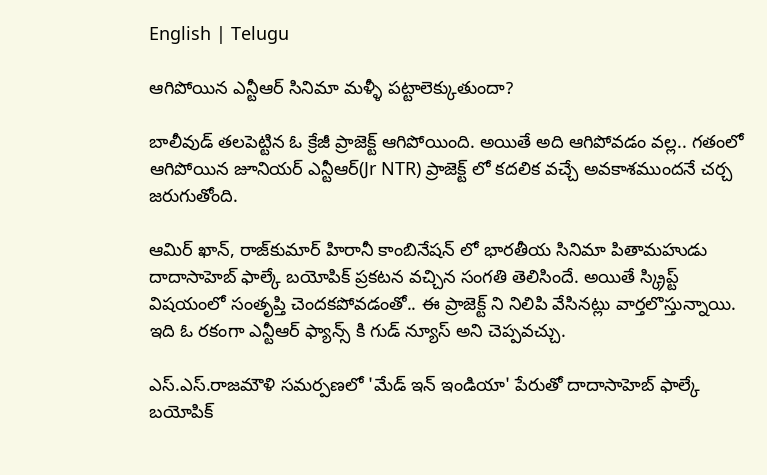English | Telugu

ఆగిపోయిన ఎన్టీఆర్ సినిమా మళ్ళీ పట్టాలెక్కుతుందా?

బాలీవుడ్ తలపెట్టిన ఓ క్రేజీ ప్రాజెక్ట్ ఆగిపోయింది. అయితే అది ఆగిపోవడం వల్ల.. గతంలో ఆగిపోయిన జూనియర్ ఎన్టీఆర్(Jr NTR) ప్రాజెక్ట్ లో కదలిక వచ్చే అవకాశముందనే చర్చ జరుగుతోంది.

ఆమిర్ ఖాన్, రాజ్‌కుమార్ హిరానీ కాంబినేషన్ లో భారతీయ సినిమా పితామహుడు దాదాసాహెబ్ ఫాల్కే బయోపిక్ ప్రకటన వచ్చిన సంగతి తెలిసిందే. అయితే స్క్రిప్ట్ విషయంలో సంతృప్తి చెందకపోవడంతో.. ఈ ప్రాజెక్ట్ ని నిలిపి వేసినట్లు వార్తలొస్తున్నాయి. ఇది ఓ రకంగా ఎన్టీఆర్ ఫ్యాన్స్ కి గుడ్ న్యూస్ అని చెప్పవచ్చు.

ఎస్.ఎస్.రాజమౌళి సమర్పణలో 'మేడ్ ఇన్ ఇండియా' పేరుతో దాదాసాహెబ్ ఫాల్కే బయోపిక్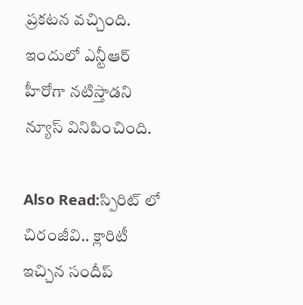ప్రకటన వచ్చింది. ఇందులో ఎన్టీఆర్ హీరోగా నటిస్తాడని న్యూస్ వినిపించింది.

Also Read:స్పిరిట్ లో చిరంజీవి.. క్లారిటీ ఇచ్చిన సందీప్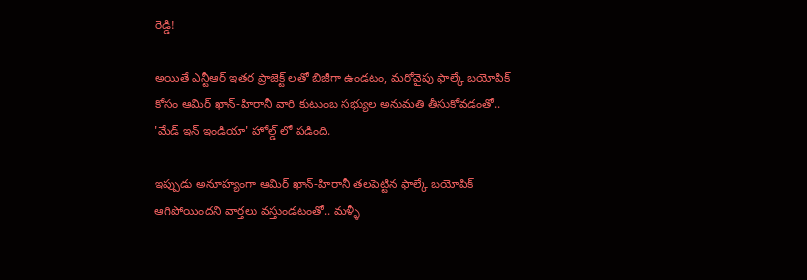రెడ్డి!

అయితే ఎన్టీఆర్ ఇతర ప్రాజెక్ట్ లతో బిజీగా ఉండటం, మరోవైపు ఫాల్కే బయోపిక్ కోసం ఆమిర్ ఖాన్-హిరానీ వారి కుటుంబ సభ్యుల అనుమతి తీసుకోవడంతో.. 'మేడ్ ఇన్ ఇండియా' హోల్డ్ లో పడింది.

ఇప్పుడు అనూహ్యంగా ఆమిర్ ఖాన్-హిరానీ తలపెట్టిన ఫాల్కే బయోపిక్ ఆగిపోయిందని వార్తలు వస్తుండటంతో.. మళ్ళీ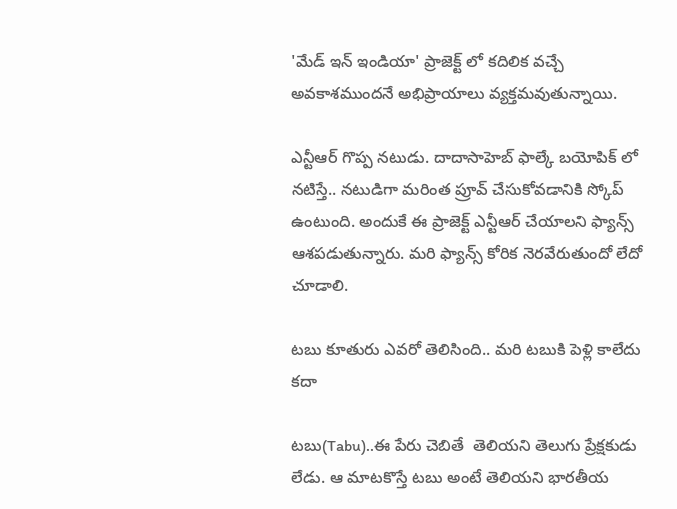'మేడ్ ఇన్ ఇండియా' ప్రాజెక్ట్ లో కదిలిక వచ్చే అవకాశముందనే అభిప్రాయాలు వ్యక్తమవుతున్నాయి.

ఎన్టీఆర్ గొప్ప నటుడు. దాదాసాహెబ్ ఫాల్కే బయోపిక్ లో నటిస్తే.. నటుడిగా మరింత ప్రూవ్ చేసుకోవడానికి స్కోప్ ఉంటుంది. అందుకే ఈ ప్రాజెక్ట్ ఎన్టీఆర్ చేయాలని ఫ్యాన్స్ ఆశపడుతున్నారు. మరి ఫ్యాన్స్ కోరిక నెరవేరుతుందో లేదో చూడాలి.

టబు కూతురు ఎవరో తెలిసింది.. మరి టబుకి పెళ్లి కాలేదు కదా

టబు(Tabu)..ఈ పేరు చెబితే  తెలియని తెలుగు ప్రేక్షకుడు లేడు. ఆ మాటకొస్తే టబు అంటే తెలియని భారతీయ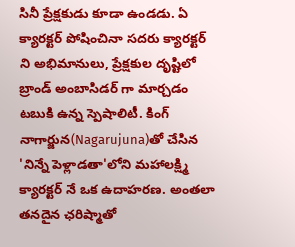సినీ ప్రేక్షకుడు కూడా ఉండడు. ఏ క్యారక్టర్ పోషించినా సదరు క్యారక్టర్ ని అభిమానులు, ప్రేక్షకుల దృష్టిలో బ్రాండ్ అంబాసిడర్ గా మార్చడం టబుకి ఉన్న స్పెషాలిటీ. కింగ్ నాగార్జున(Nagarujuna)తో చేసిన 'నిన్నే పెళ్లాడతా'లోని మహాలక్ష్మి క్యారక్టర్ నే ఒక ఉదాహరణ. అంతలా తనదైన ఛరిష్మాతో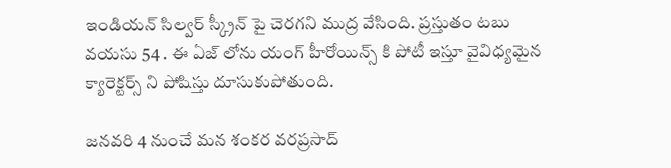ఇండియన్ సిల్వర్ స్క్రీన్ పై చెరగని ముద్ర వేసింది. ప్రస్తుతం టబు వయసు 54 . ఈ ఏజ్ లోను యంగ్ హీరోయిన్స్ కి పోటీ ఇస్తూ వైవిధ్యమైన క్యారెక్టర్స్ ని పోషిస్తు దూసుకుపోతుంది.

జనవరి 4 నుంచే మన శంకర వరప్రసాద్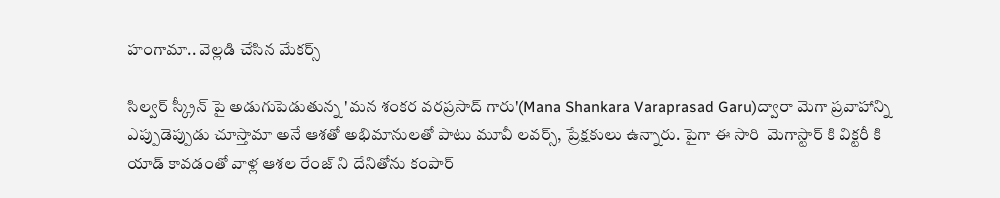హంగామా.. వెల్లడి చేసిన మేకర్స్

సిల్వర్ స్క్రీన్ పై అడుగుపెడుతున్న 'మన శంకర వరప్రసాద్ గారు'(Mana Shankara Varaprasad Garu)ద్వారా మెగా ప్రవాహాన్ని ఎప్పుడెప్పుడు చూస్తామా అనే ఆశతో అభిమానులతో పాటు మూవీ లవర్స్, ప్రేక్షకులు ఉన్నారు. పైగా ఈ సారి  మెగాస్టార్ కి విక్టరీ కి యాడ్ కావడంతో వాళ్ల ఆశల రేంజ్ ని దేనితోను కంపార్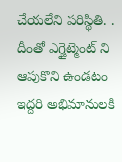చేయలేని పరిస్థితి. . దీంతో ఎగ్జైట్మెంట్ ని  ఆపుకొని ఉండటం ఇద్దరి అభిమానులకి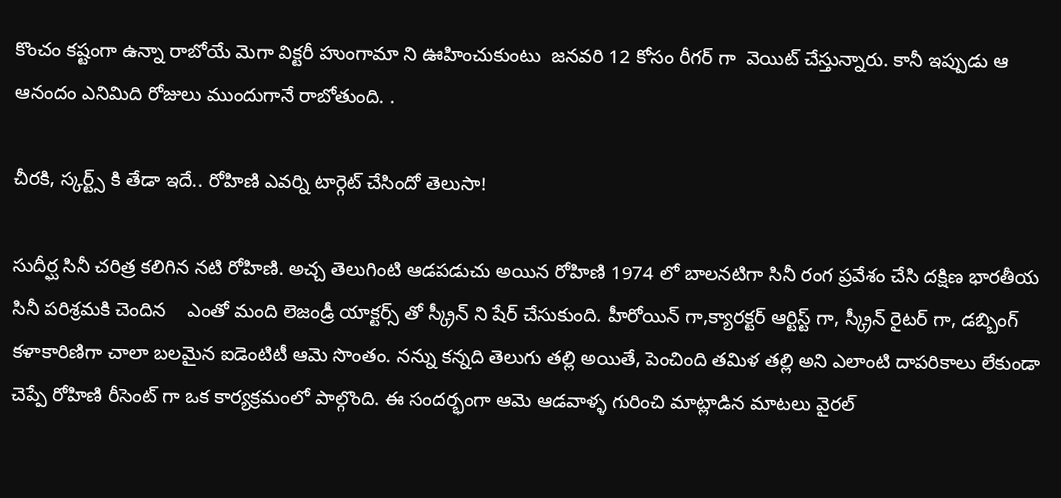కొంచం కష్టంగా ఉన్నా రాబోయే మెగా విక్టరీ హుంగామా ని ఊహించుకుంటు  జనవరి 12 కోసం రీగర్ గా  వెయిట్ చేస్తున్నారు. కానీ ఇప్పుడు ఆ ఆనందం ఎనిమిది రోజులు ముందుగానే రాబోతుంది. .

చీరకి, స్కర్ట్స్ కి తేడా ఇదే.. రోహిణి ఎవర్ని టార్గెట్ చేసిందో తెలుసా!

సుదీర్ఘ సినీ చరిత్ర కలిగిన నటి రోహిణి. అచ్చ తెలుగింటి ఆడపడుచు అయిన రోహిణి 1974 లో బాలనటిగా సినీ రంగ ప్రవేశం చేసి దక్షిణ భారతీయ సినీ పరిశ్రమకి చెందిన    ఎంతో మంది లెజండ్రీ యాక్టర్స్ తో స్క్రీన్ ని షేర్ చేసుకుంది. హీరోయిన్ గా,క్యారక్టర్ ఆర్టిస్ట్ గా, స్క్రీన్ రైటర్ గా, డబ్బింగ్ కళాకారిణిగా చాలా బలమైన ఐడెంటిటీ ఆమె సొంతం. నన్ను కన్నది తెలుగు తల్లి అయితే, పెంచింది తమిళ తల్లి అని ఎలాంటి దాపరికాలు లేకుండా చెప్పే రోహిణి రీసెంట్ గా ఒక కార్యక్రమంలో పాల్గొంది. ఈ సందర్భంగా ఆమె ఆడవాళ్ళ గురించి మాట్లాడిన మాటలు వైరల్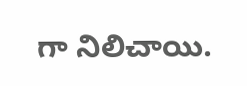గా నిలిచాయి.